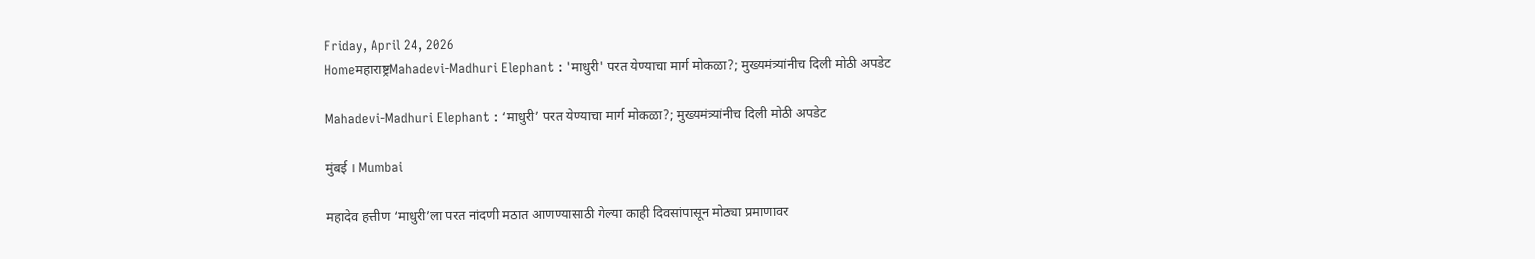Friday, April 24, 2026
Homeमहाराष्ट्रMahadevi-Madhuri Elephant : 'माधुरी' परत येण्याचा मार्ग मोकळा?; मुख्यमंत्र्यांनीच दिली मोठी अपडेट

Mahadevi-Madhuri Elephant : ‘माधुरी’ परत येण्याचा मार्ग मोकळा?; मुख्यमंत्र्यांनीच दिली मोठी अपडेट

मुंबई । Mumbai

महादेव हत्तीण ‘माधुरी’ला परत नांदणी मठात आणण्यासाठी गेल्या काही दिवसांपासून मोठ्या प्रमाणावर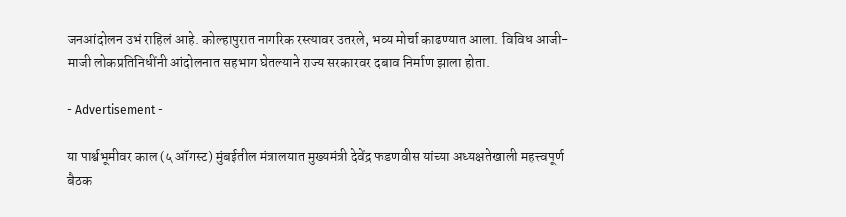जनआंदोलन उभं राहिलं आहे. कोल्हापुरात नागरिक रस्त्यावर उतरले, भव्य मोर्चा काढण्यात आला. विविध आजी-माजी लोकप्रतिनिधींनी आंदोलनात सहभाग घेतल्याने राज्य सरकारवर दबाव निर्माण झाला होता.

- Advertisement -

या पार्श्वभूमीवर काल (५ ऑगस्ट) मुंबईतील मंत्रालयात मुख्यमंत्री देवेंद्र फडणवीस यांच्या अध्यक्षतेखाली महत्त्वपूर्ण बैठक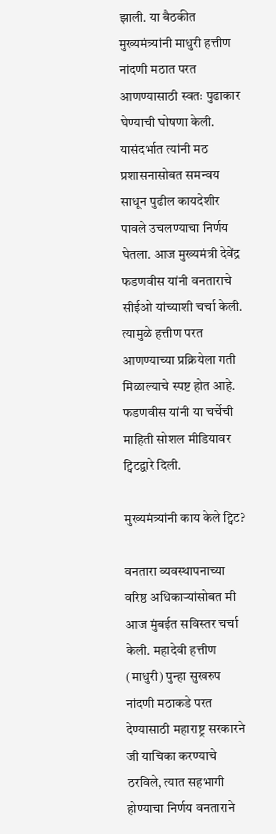झाली. या बैठकीत मुख्यमंत्र्यांनी माधुरी हत्तीण नांदणी मठात परत आणण्यासाठी स्वतः पुढाकार घेण्याची घोषणा केली. यासंदर्भात त्यांनी मठ प्रशासनासोबत समन्वय साधून पुढील कायदेशीर पावले उचलण्याचा निर्णय घेतला. आज मुख्यमंत्री देवेंद्र फडणवीस यांनी वनताराचे सीईओ यांच्याशी चर्चा केली. त्यामुळे हत्तीण परत आणण्याच्या प्रक्रियेला गती मिळाल्याचे स्पष्ट होत आहे. फडणवीस यांनी या चर्चेची माहिती सोशल मीडियावर ट्विटद्वारे दिली.

मुख्यमंत्र्यांनी काय केले ट्विट?

वनतारा व्यवस्थापनाच्या वरिष्ठ अधिकार्‍यांसोबत मी आज मुंबईत सविस्तर चर्चा केली. महादेवी हत्तीण (माधुरी) पुन्हा सुखरुप नांदणी मठाकडे परत देण्यासाठी महाराष्ट्र सरकारने जी याचिका करण्याचे ठरविले, त्यात सहभागी होण्याचा निर्णय वनताराने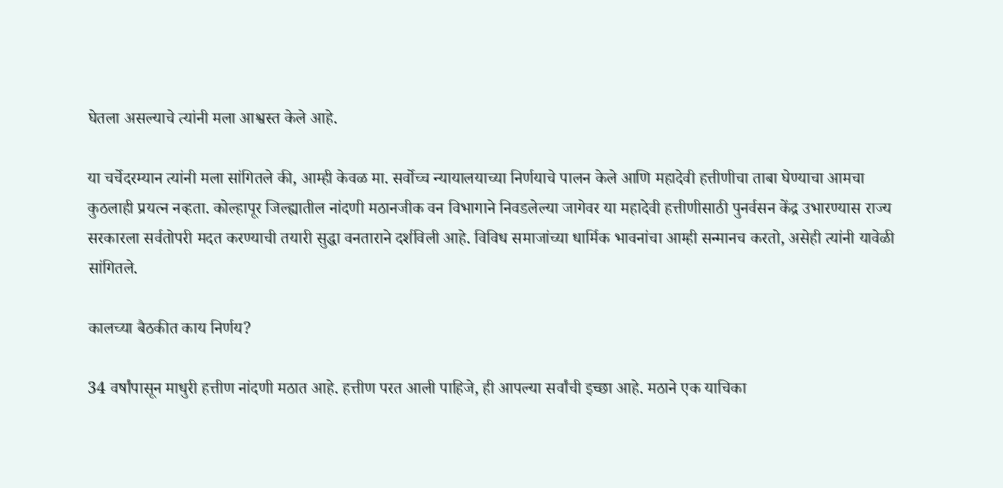घेतला असल्याचे त्यांनी मला आश्वस्त केले आहे.

या चर्चेदरम्यान त्यांनी मला सांगितले की, आम्ही केवळ मा. सर्वोच्च न्यायालयाच्या निर्णयाचे पालन केले आणि महादेवी हत्तीणीचा ताबा घेण्याचा आमचा कुठलाही प्रयत्न नव्हता. कोल्हापूर जिल्ह्यातील नांदणी मठानजीक वन विभागाने निवडलेल्या जागेवर या महादेवी हत्तीणीसाठी पुनर्वसन केंद्र उभारण्यास राज्य सरकारला सर्वतोपरी मदत करण्याची तयारी सुद्धा वनताराने दर्शविली आहे. विविध समाजांच्या धार्मिक भावनांचा आम्ही सन्मानच करतो, असेही त्यांनी यावेळी सांगितले.

कालच्या बैठकीत काय निर्णय?

34 वर्षांपासून माधुरी हत्तीण नांदणी मठात आहे. हत्तीण परत आली पाहिजे, ही आपल्या सर्वांची इच्छा आहे. मठाने एक याचिका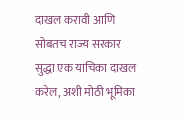दाखल करावी आणि सोबतच राज्य सरकार सुद्धा एक याचिका दाखल करेल, अशी मोठी भूमिका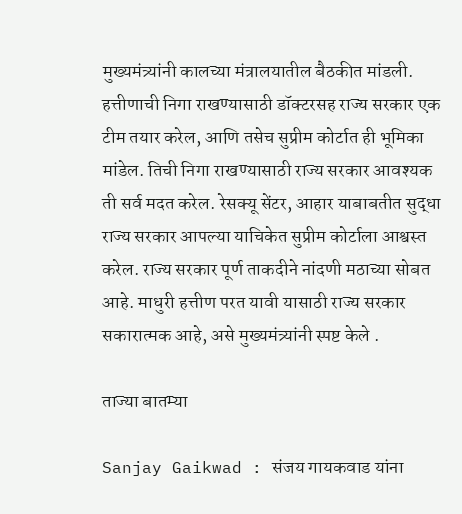मुख्यमंत्र्यांनी कालच्या मंत्रालयातील बैठकीत मांडली. हत्तीणाची निगा राखण्यासाठी डॉक्टरसह राज्य सरकार एक टीम तयार करेल, आणि तसेच सुप्रीम कोर्टात ही भूमिका मांडेल. तिची निगा राखण्यासाठी राज्य सरकार आवश्यक ती सर्व मदत करेल. रेसक्यू सेंटर, आहार याबाबतीत सुद्धा राज्य सरकार आपल्या याचिकेत सुप्रीम कोर्टाला आश्वस्त करेल. राज्य सरकार पूर्ण ताकदीने नांदणी मठाच्या सोबत आहे. माधुरी हत्तीण परत यावी यासाठी राज्य सरकार सकारात्मक आहे, असे मुख्यमंत्र्यांनी स्पष्ट केले .

ताज्या बातम्या

Sanjay Gaikwad : संजय गायकवाड यांना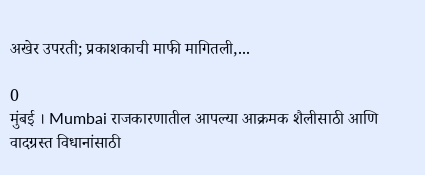अखेर उपरती; प्रकाशकाची माफी मागितली,...

0
मुंबई । Mumbai राजकारणातील आपल्या आक्रमक शैलीसाठी आणि वादग्रस्त विधानांसाठी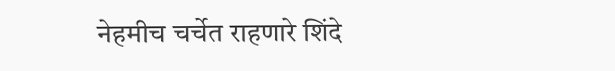नेहमीच चर्चेत राहणारे शिंदे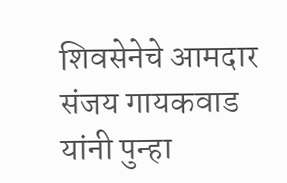शिवसेनेचे आमदार संजय गायकवाड यांनी पुन्हा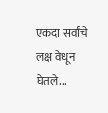एकदा सर्वांचे लक्ष वेधून घेतले...